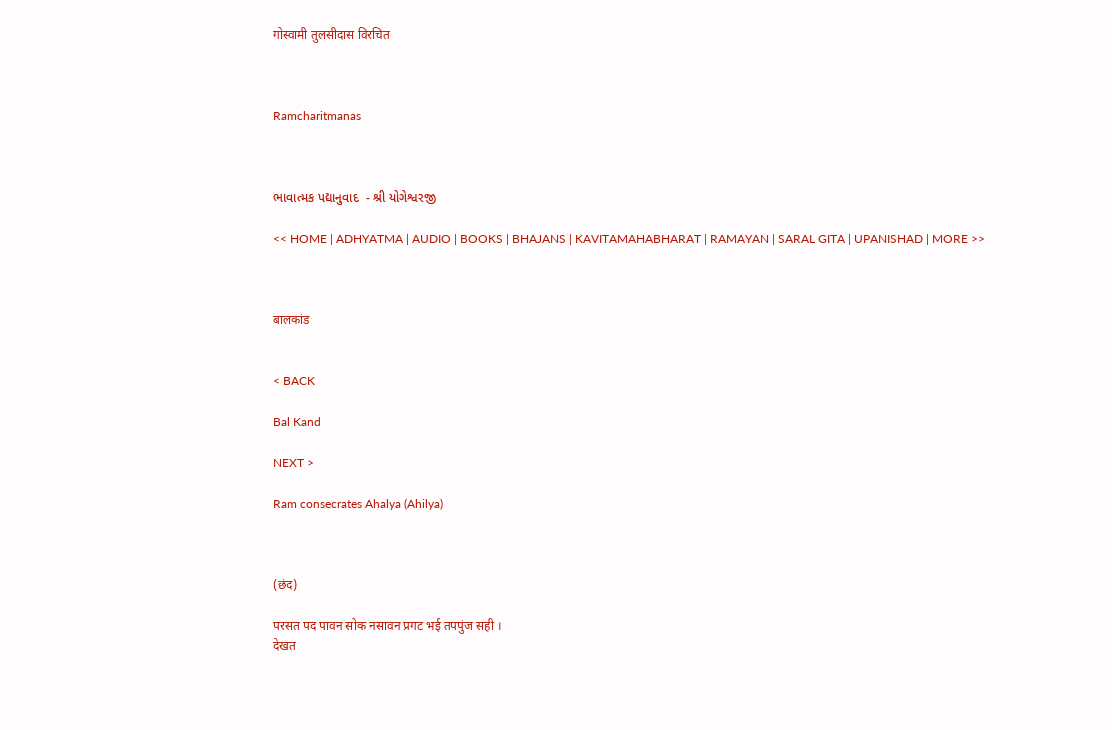गोस्वामी तुलसीदास विरचित



Ramcharitmanas



ભાવાત્મક પદ્યાનુવાદ  - શ્રી યોગેશ્વરજી

<< HOME | ADHYATMA | AUDIO | BOOKS | BHAJANS | KAVITAMAHABHARAT | RAMAYAN | SARAL GITA | UPANISHAD | MORE >>



बालकांड


< BACK

Bal Kand

NEXT >

Ram consecrates Ahalya (Ahilya)



(छंद)

परसत पद पावन सोक नसावन प्रगट भई तपपुंज सही ।
देखत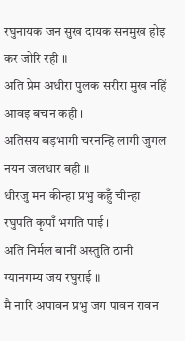रघुनायक जन सुख दायक सनमुख होइ कर जोरि रही ॥
अति प्रेम अधीरा पुलक सरीरा मुख नहिं आवइ बचन कही ।
अतिसय बड़भागी चरनन्हि लागी जुगल नयन जलधार बही ॥
धीरजु मन कीन्हा प्रभु कहुँ चीन्हा रघुपति कृपाँ भगति पाई ।
अति निर्मल बानीं अस्तुति ठानी ग्यानगम्य जय रघुराई ॥
मै नारि अपावन प्रभु जग पावन रावन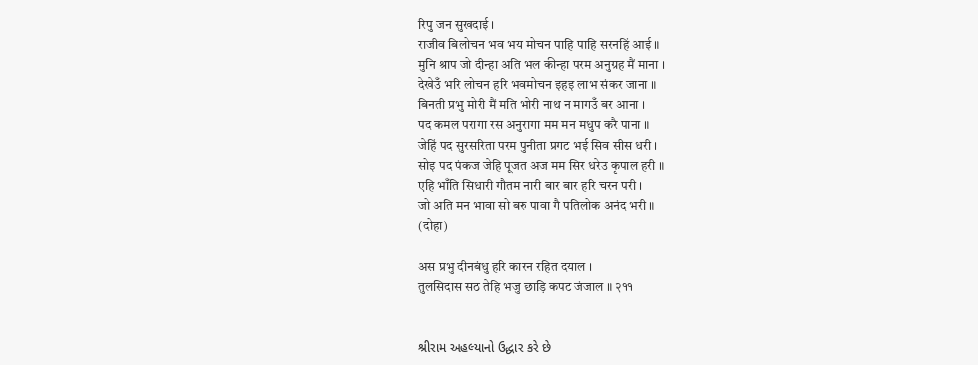रिपु जन सुखदाई ।
राजीव बिलोचन भव भय मोचन पाहि पाहि सरनहिं आई ॥
मुनि श्राप जो दीन्हा अति भल कीन्हा परम अनुग्रह मैं माना ।
देखेउँ भरि लोचन हरि भवमोचन इहइ लाभ संकर जाना ॥
बिनती प्रभु मोरी मैं मति भोरी नाथ न मागउँ बर आना ।
पद कमल परागा रस अनुरागा मम मन मधुप करै पाना ॥
जेहिं पद सुरसरिता परम पुनीता प्रगट भई सिव सीस धरी ।
सोइ पद पंकज जेहि पूजत अज मम सिर धरेउ कृपाल हरी ॥
एहि भाँति सिधारी गौतम नारी बार बार हरि चरन परी ।
जो अति मन भावा सो बरु पावा गै पतिलोक अनंद भरी ॥
(दोहा)

अस प्रभु दीनबंधु हरि कारन रहित दयाल ।
तुलसिदास सठ तेहि भजु छाड़ि कपट जंजाल ॥ २११


શ્રીરામ અહલ્યાનો ઉદ્ધાર કરે છે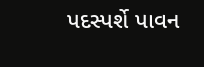પદસ્પર્શે પાવન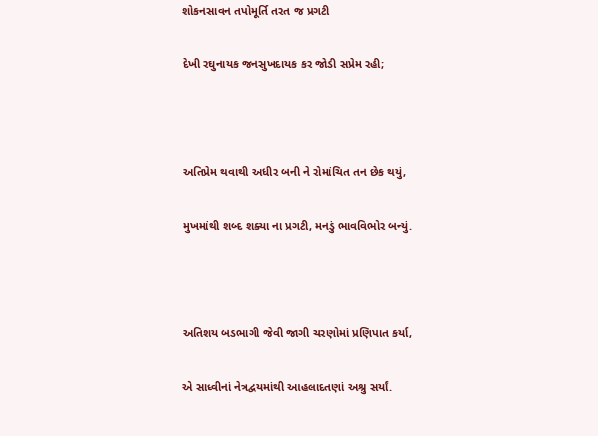શોકનસાવન તપોમૂર્તિ તરત જ પ્રગટી

દેખી રઘુનાયક જનસુખદાયક કર જોડી સપ્રેમ રહી;



અતિપ્રેમ થવાથી અધીર બની ને રોમાંચિત તન છેક થયું,

મુખમાંથી શબ્દ શક્યા ના પ્રગટી, મનડું ભાવવિભોર બન્યું.



અતિશય બડભાગી જેવી જાગી ચરણોમાં પ્રણિપાત કર્યા,

એ સાધ્વીનાં નેત્રદ્વયમાંથી આહલાદતણાં અશ્રુ સર્યાં.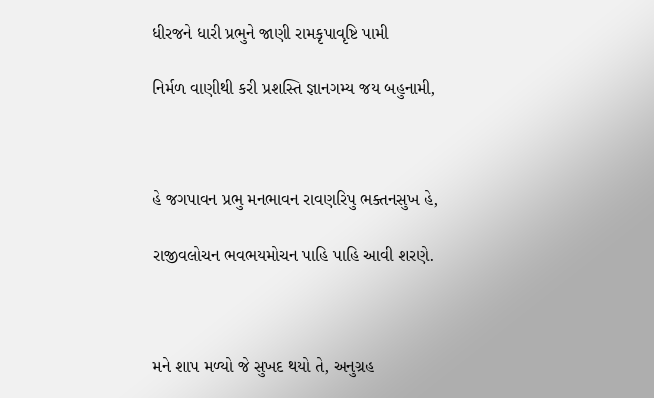ધીરજને ધારી પ્રભુને જાણી રામકૃપાવૃષ્ટિ પામી

નિર્મળ વાણીથી કરી પ્રશસ્તિ જ્ઞાનગમ્ય જય બહુનામી,



હે જગપાવન પ્રભુ મનભાવન રાવણરિપુ ભક્તનસુખ હે,

રાજીવલોચન ભવભયમોચન પાહિ પાહિ આવી શરણે.



મને શાપ મળ્યો જે સુખદ થયો તે, અનુગ્રહ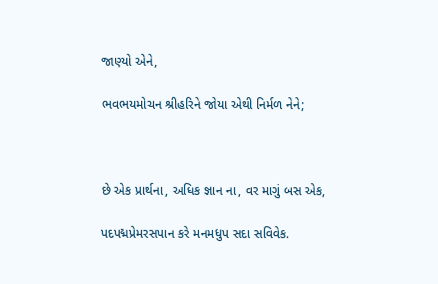જાણ્યો એને,

ભવભયમોચન શ્રીહરિને જોયા એથી નિર્મળ નેને;



છે એક પ્રાર્થના, અધિક જ્ઞાન ના, વર માગું બસ એક,

પદપદ્મપ્રેમરસપાન કરે મનમધુપ સદા સવિવેક.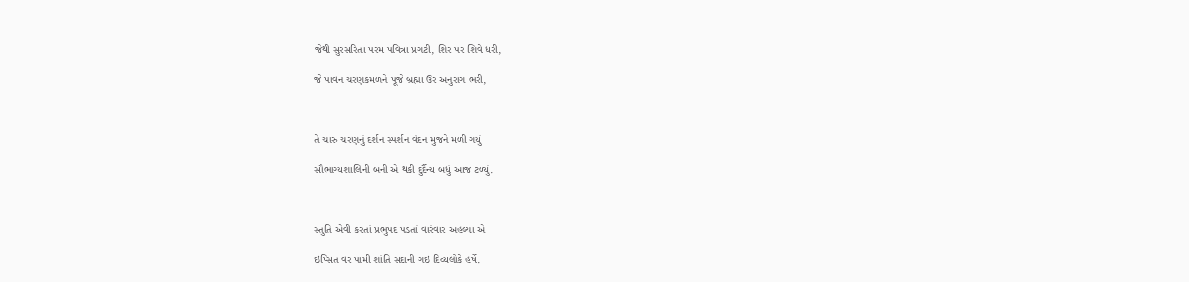જેથી સુરસરિતા પરમ પવિત્રા પ્રગટી, શિર પર શિવે ધરી,

જે પાવન ચરણકમળને પૂજે બ્રહ્મા ઉર અનુરાગ ભરી,



તે ચારુ ચરણનું દર્શન સ્પર્શન વંદન મુજને મળી ગયું

સૌભાગ્યશાલિની બની એ થકી દુર્દૈન્ય બધું આજ ટળ્યું.



સ્તુતિ એવી કરતાં પ્રભુપદ પડતાં વારંવાર અહલ્યા એ

ઇપ્સિત વર પામી શાંતિ સદાની ગઇ દિવ્યલોકે હર્ષે.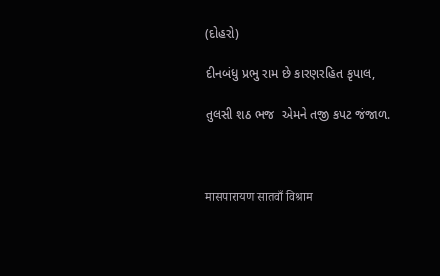(દોહરો)

દીનબંધુ પ્રભુ રામ છે કારણરહિત કૃપાલ,

તુલસી શઠ ભજ  એમને તજી કપટ જંજાળ.



मासपारायण सातवाँ विश्राम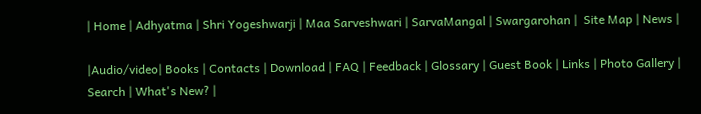| Home | Adhyatma | Shri Yogeshwarji | Maa Sarveshwari | SarvaMangal | Swargarohan |  Site Map | News |

|Audio/video| Books | Contacts | Download | FAQ | Feedback | Glossary | Guest Book | Links | Photo Gallery | Search | What's New? |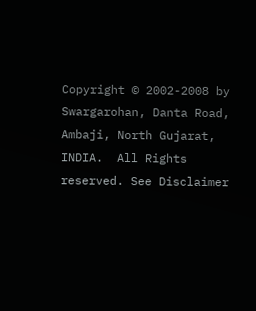Copyright © 2002-2008 by Swargarohan, Danta Road, Ambaji, North Gujarat, INDIA.  All Rights reserved. See Disclaimer